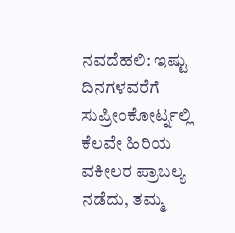ನವದೆಹಲಿ: ಇಷ್ಟು ದಿನಗಳವರೆಗೆ ಸುಪ್ರೀಂಕೋರ್ಟ್ನಲ್ಲಿ ಕೆಲವೇ ಹಿರಿಯ ವಕೀಲರ ಪ್ರಾಬಲ್ಯ ನಡೆದು, ತಮ್ಮ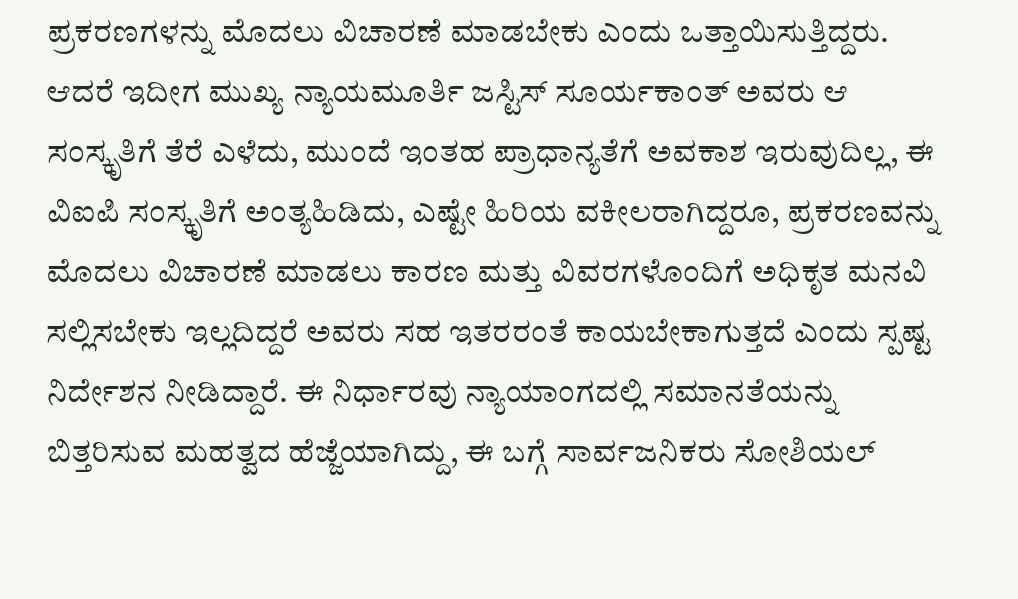ಪ್ರಕರಣಗಳನ್ನು ಮೊದಲು ವಿಚಾರಣೆ ಮಾಡಬೇಕು ಎಂದು ಒತ್ತಾಯಿಸುತ್ತಿದ್ದರು. ಆದರೆ ಇದೀಗ ಮುಖ್ಯ ನ್ಯಾಯಮೂರ್ತಿ ಜಸ್ಟಿಸ್ ಸೂರ್ಯಕಾಂತ್ ಅವರು ಆ ಸಂಸ್ಕೃತಿಗೆ ತೆರೆ ಎಳೆದು, ಮುಂದೆ ಇಂತಹ ಪ್ರಾಧಾನ್ಯತೆಗೆ ಅವಕಾಶ ಇರುವುದಿಲ್ಲ, ಈ ವಿಐಪಿ ಸಂಸ್ಕೃತಿಗೆ ಅಂತ್ಯಹಿಡಿದು, ಎಷ್ಟೇ ಹಿರಿಯ ವಕೀಲರಾಗಿದ್ದರೂ, ಪ್ರಕರಣವನ್ನು ಮೊದಲು ವಿಚಾರಣೆ ಮಾಡಲು ಕಾರಣ ಮತ್ತು ವಿವರಗಳೊಂದಿಗೆ ಅಧಿಕೃತ ಮನವಿ ಸಲ್ಲಿಸಬೇಕು ಇಲ್ಲದಿದ್ದರೆ ಅವರು ಸಹ ಇತರರಂತೆ ಕಾಯಬೇಕಾಗುತ್ತದೆ ಎಂದು ಸ್ಪಷ್ಟ ನಿರ್ದೇಶನ ನೀಡಿದ್ದಾರೆ. ಈ ನಿರ್ಧಾರವು ನ್ಯಾಯಾಂಗದಲ್ಲಿ ಸಮಾನತೆಯನ್ನು ಬಿತ್ತರಿಸುವ ಮಹತ್ವದ ಹೆಜ್ಜೆಯಾಗಿದ್ದು, ಈ ಬಗ್ಗೆ ಸಾರ್ವಜನಿಕರು ಸೋಶಿಯಲ್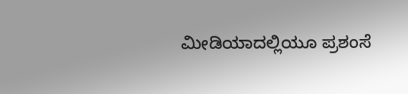ಮೀಡಿಯಾದಲ್ಲಿಯೂ ಪ್ರಶಂಸೆ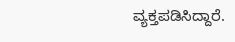ವ್ಯಕ್ತಪಡಿಸಿದ್ದಾರೆ.